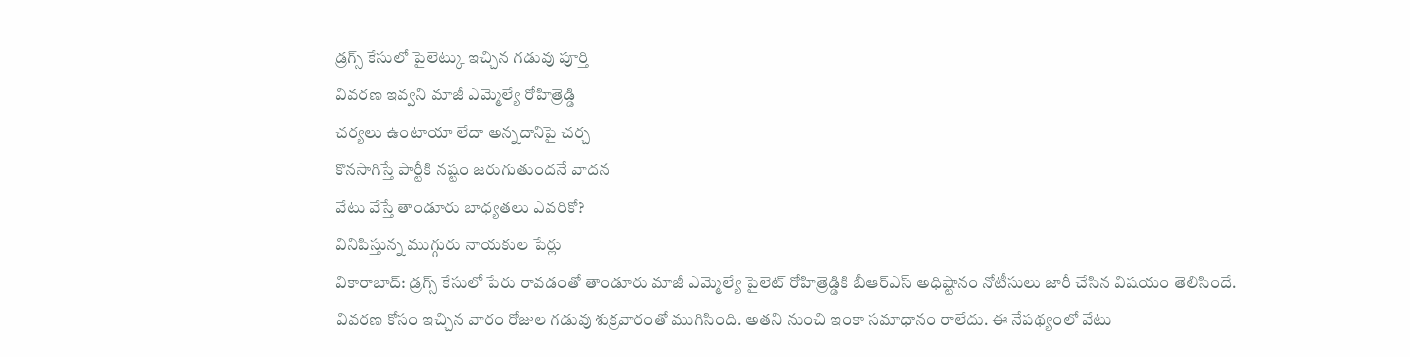డ్రగ్స్ కేసులో పైలెట్కు ఇచ్చిన గడువు పూర్తి
వివరణ ఇవ్వని మాజీ ఎమ్మెల్యే రోహిత్రెడ్డి
చర్యలు ఉంటాయా లేదా అన్నదానిపై చర్చ
కొనసాగిస్తే పార్టీకి నష్టం జరుగుతుందనే వాదన
వేటు వేస్తే తాండూరు బాధ్యతలు ఎవరికో?
వినిపిస్తున్న ముగ్గురు నాయకుల పేర్లు
వికారాబాద్: డ్రగ్స్ కేసులో పేరు రావడంతో తాండూరు మాజీ ఎమ్మెల్యే పైలెట్ రోహిత్రెడ్డికి బీఆర్ఎస్ అధిష్టానం నోటీసులు జారీ చేసిన విషయం తెలిసిందే. వివరణ కోసం ఇచ్చిన వారం రోజుల గడువు శుక్రవారంతో ముగిసింది. అతని నుంచి ఇంకా సమాధానం రాలేదు. ఈ నేపథ్యంలో వేటు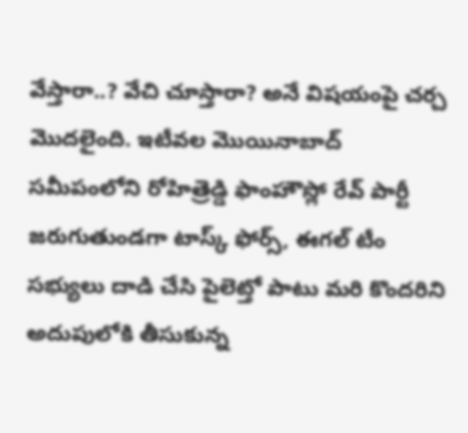వేస్తారా..? వేచి చూస్తారా? అనే విషయంపై చర్చ మొదలైంది. ఇటీవల మొయినాబాద్ సమీపంలోని రోహిత్రెడ్డి ఫాంహౌస్లో రేవ్ పార్టీ జరుగుతుండగా టాస్క్ ఫోర్స్, ఈగల్ టీం సభ్యులు దాడి చేసి పైలెట్తో పాటు మరి కొందరిని అదుపులోకి తీసుకున్న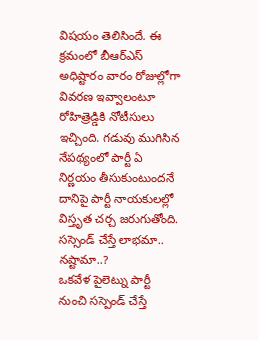విషయం తెలిసిందే. ఈ క్రమంలో బీఆర్ఎస్ అధిష్టారం వారం రోజుల్లోగా వివరణ ఇవ్వాలంటూ రోహిత్రెడ్డికి నోటీసులు ఇచ్చింది. గడువు ముగిసిన నేపథ్యంలో పార్టీ ఏ నిర్ణయం తీసుకుంటుందనే దానిపై పార్టీ నాయకులల్లో విస్తృత చర్చ జరుగుతోంది.
సస్సెండ్ చేస్తే లాభమా.. నష్టామా..?
ఒకవేళ పైలెట్ను పార్టీ నుంచి సస్పెండ్ చేస్తే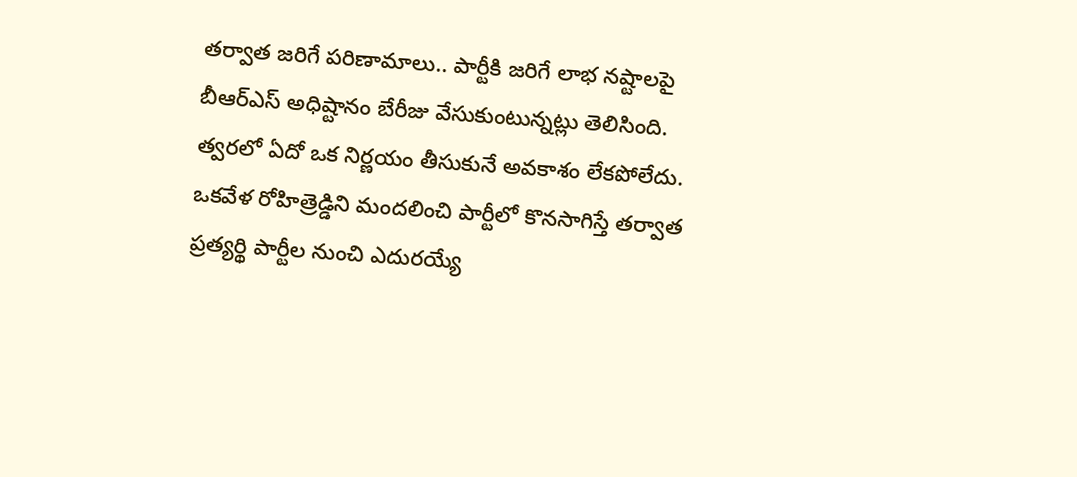తర్వాత జరిగే పరిణామాలు.. పార్టీకి జరిగే లాభ నష్టాలపై బీఆర్ఎస్ అధిష్టానం బేరీజు వేసుకుంటున్నట్లు తెలిసింది. త్వరలో ఏదో ఒక నిర్ణయం తీసుకునే అవకాశం లేకపోలేదు. ఒకవేళ రోహిత్రెడ్డిని మందలించి పార్టీలో కొనసాగిస్తే తర్వాత ప్రత్యర్థి పార్టీల నుంచి ఎదురయ్యే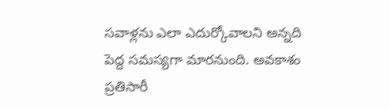సవాళ్లను ఎలా ఎదుర్కోవాలని అన్నది పెద్ద సమస్యగా మారనుంది. అవకాశం ప్రతిసారీ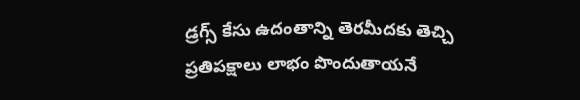డ్రగ్స్ కేసు ఉదంతాన్ని తెరమీదకు తెచ్చి ప్రతిపక్షాలు లాభం పొందుతాయనే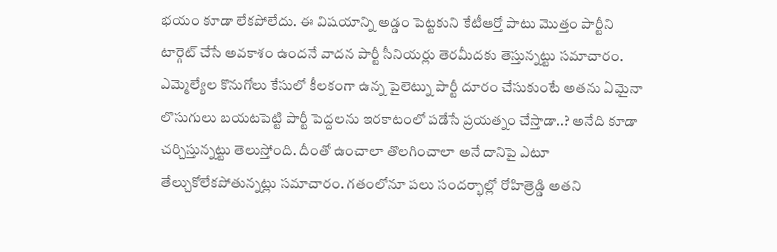భయం కూడా లేకపోలేదు. ఈ విషయాన్ని అడ్డం పెట్టకుని కేటీఆర్తో పాటు మొత్తం పార్టీని టార్గెట్ చేసే అవకాశం ఉందనే వాదన పార్టీ సీనియర్లు తెరమీదకు తెస్తున్నట్టు సమాచారం.
ఎమ్మెల్యేల కొనుగోలు కేసులో కీలకంగా ఉన్న పైలెట్ను పార్టీ దూరం చేసుకుంటే అతను ఏమైనా లొసుగులు బయటపెట్టి పార్టీ పెద్దలను ఇరకాటంలో పడేసే ప్రయత్నం చేస్తాడా..? అనేది కూడా చర్చిస్తున్నట్టు తెలుస్తోంది. దీంతో ఉంచాలా తొలగించాలా అనే దానిపై ఎటూ తేల్చుకోలేకపోతున్నట్లు సమాచారం. గతంలోనూ పలు సందర్భాల్లో రోహిత్రెడ్డి అతని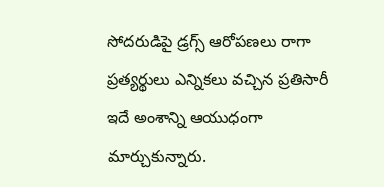సోదరుడిపై డ్రగ్స్ ఆరోపణలు రాగా ప్రత్యర్థులు ఎన్నికలు వచ్చిన ప్రతిసారీ ఇదే అంశాన్ని ఆయుధంగా మార్చుకున్నారు.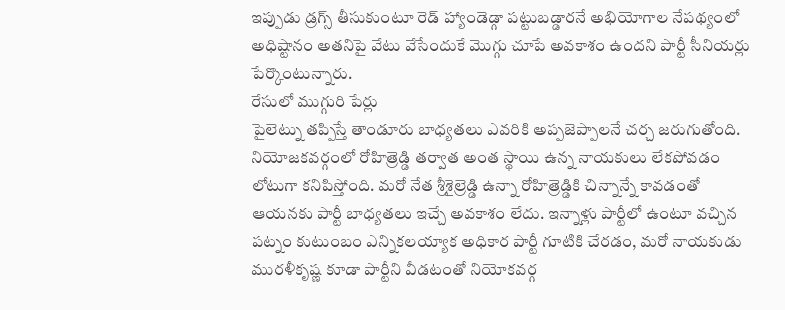ఇప్పుడు డ్రగ్స్ తీసుకుంటూ రెడ్ హ్యాండెడ్గా పట్టుబడ్డారనే అభియోగాల నేపథ్యంలో అధిష్టానం అతనిపై వేటు వేసేందుకే మొగ్గు చూపే అవకాశం ఉందని పార్టీ సీనియర్లు పేర్కొంటున్నారు.
రేసులో ముగ్గురి పేర్లు
పైలెట్ను తప్పిస్తే తాండూరు బాధ్యతలు ఎవరికి అప్పజెప్పాలనే చర్చ జరుగుతోంది. నియోజకవర్గంలో రోహిత్రెడ్డి తర్వాత అంత స్థాయి ఉన్న నాయకులు లేకపోవడం లోటుగా కనిపిస్తోంది. మరో నేత శ్రీశైల్రెడ్డి ఉన్నా రోహిత్రెడ్డికి చిన్నాన్నే కావడంతో ఆయనకు పార్టీ బాధ్యతలు ఇచ్చే అవకాశం లేదు. ఇన్నాళ్లు పార్టీలో ఉంటూ వచ్చిన పట్నం కుటుంబం ఎన్నికలయ్యాక అధికార పార్టీ గూటికి చేరడం, మరో నాయకుడు మురళీకృష్ణ కూడా పార్టీని వీడటంతో నియోకవర్గ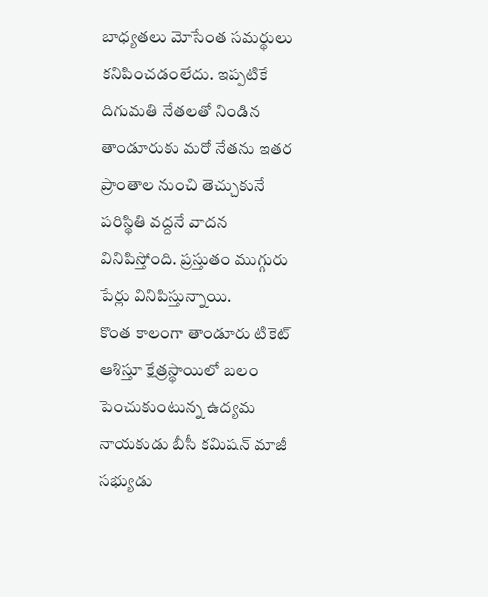బాధ్యతలు మోసేంత సమర్థులు కనిపించడంలేదు. ఇప్పటికే దిగుమతి నేతలతో నిండిన తాండూరుకు మరో నేతను ఇతర ప్రాంతాల నుంచి తెచ్చుకునే పరిస్థితి వద్దనే వాదన వినిపిస్తోంది. ప్రస్తుతం ముగ్గురు పేర్లు వినిపిస్తున్నాయి.
కొంత కాలంగా తాండూరు టికెట్ ఆశిస్తూ క్షేత్రస్థాయిలో బలం పెంచుకుంటున్న ఉద్యమ నాయకుడు బీసీ కమిషన్ మాజీ సభ్యుడు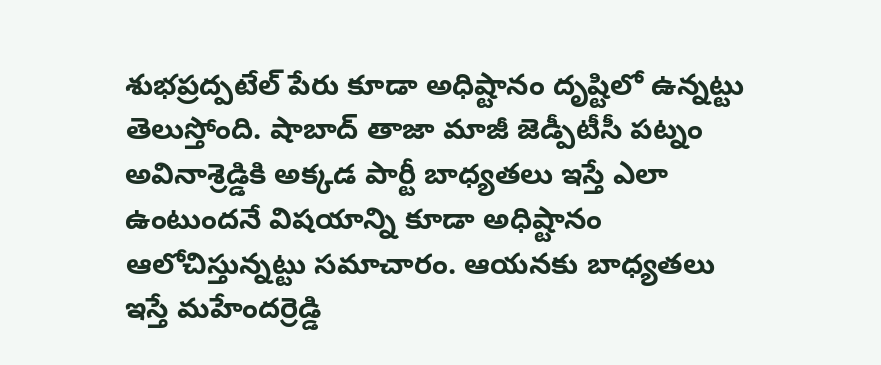శుభప్రద్పటేల్ పేరు కూడా అధిష్టానం దృష్టిలో ఉన్నట్టు తెలుస్తోంది. షాబాద్ తాజా మాజీ జెడ్పీటీసీ పట్నం అవినాశ్రెడ్డికి అక్కడ పార్టీ బాధ్యతలు ఇస్తే ఎలా ఉంటుందనే విషయాన్ని కూడా అధిష్టానం ఆలోచిస్తున్నట్టు సమాచారం. ఆయనకు బాధ్యతలు ఇస్తే మహేందర్రెడ్డి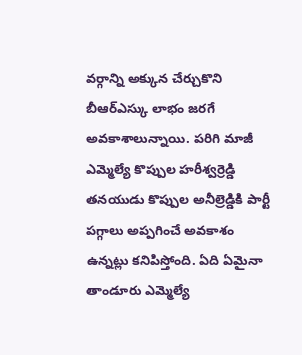వర్గాన్ని అక్కున చేర్చుకొని బీఆర్ఎస్కు లాభం జరగే అవకాశాలున్నాయి. పరిగి మాజీ ఎమ్మెల్యే కొప్పుల హరీశ్వర్రెడ్డి తనయుడు కొప్పుల అనీల్రెడ్డికి పార్టీ పగ్గాలు అప్పగించే అవకాశం ఉన్నట్లు కనిపిస్తోంది. ఏది ఏమైనా తాండూరు ఎమ్మెల్యే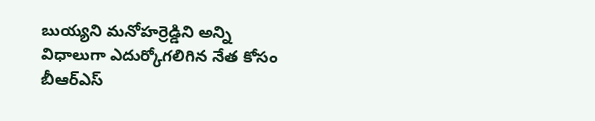బుయ్యని మనోహర్రెడ్డిని అన్ని విధాలుగా ఎదుర్కోగలిగిన నేత కోసం బీఆర్ఎస్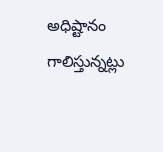అధిష్టానం గాలిస్తున్నట్లు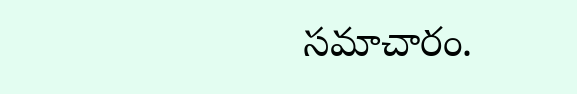సమాచారం.